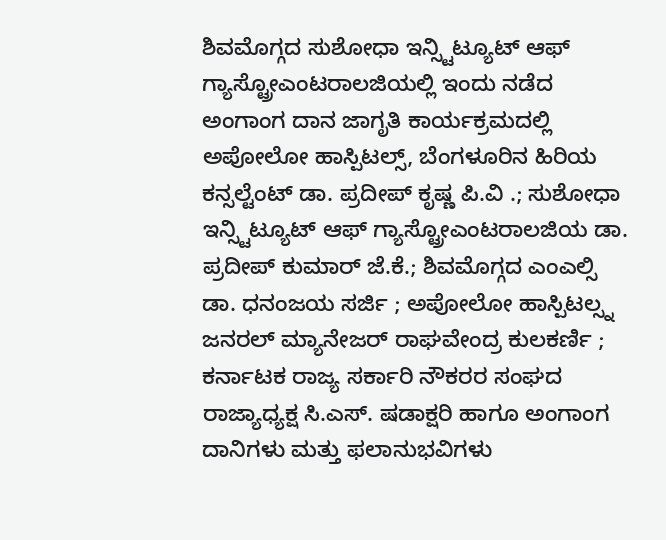ಶಿವಮೊಗ್ಗದ ಸುಶೋಧಾ ಇನ್ಸ್ಟಿಟ್ಯೂಟ್ ಆಫ್ ಗ್ಯಾಸ್ಟ್ರೋಎಂಟರಾಲಜಿಯಲ್ಲಿ ಇಂದು ನಡೆದ ಅಂಗಾಂಗ ದಾನ ಜಾಗೃತಿ ಕಾರ್ಯಕ್ರಮದಲ್ಲಿ ಅಪೋಲೋ ಹಾಸ್ಪಿಟಲ್ಸ್, ಬೆಂಗಳೂರಿನ ಹಿರಿಯ ಕನ್ಸಲ್ಟೆಂಟ್ ಡಾ. ಪ್ರದೀಪ್ ಕೃಷ್ಣ ಪಿ.ವಿ .; ಸುಶೋಧಾ ಇನ್ಸ್ಟಿಟ್ಯೂಟ್ ಆಫ್ ಗ್ಯಾಸ್ಟ್ರೋಎಂಟರಾಲಜಿಯ ಡಾ. ಪ್ರದೀಪ್ ಕುಮಾರ್ ಜೆ.ಕೆ.; ಶಿವಮೊಗ್ಗದ ಎಂಎಲ್ಸಿ ಡಾ. ಧನಂಜಯ ಸರ್ಜಿ ; ಅಪೋಲೋ ಹಾಸ್ಪಿಟಲ್ಸ್ನ ಜನರಲ್ ಮ್ಯಾನೇಜರ್ ರಾಘವೇಂದ್ರ ಕುಲಕರ್ಣಿ ; ಕರ್ನಾಟಕ ರಾಜ್ಯ ಸರ್ಕಾರಿ ನೌಕರರ ಸಂಘದ ರಾಜ್ಯಾಧ್ಯಕ್ಷ ಸಿ.ಎಸ್. ಷಡಾಕ್ಷರಿ ಹಾಗೂ ಅಂಗಾಂಗ ದಾನಿಗಳು ಮತ್ತು ಫಲಾನುಭವಿಗಳು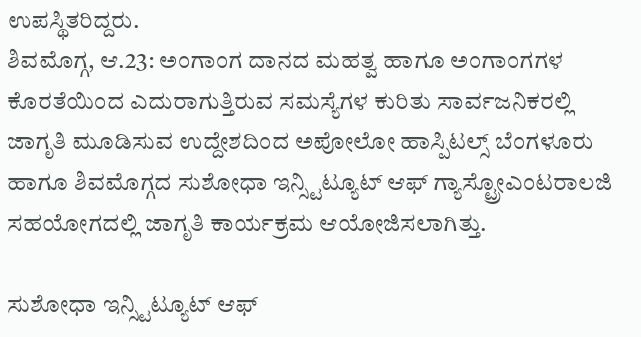ಉಪಸ್ಥಿತರಿದ್ದರು.
ಶಿವಮೊಗ್ಗ, ಆ.23: ಅಂಗಾಂಗ ದಾನದ ಮಹತ್ವ ಹಾಗೂ ಅಂಗಾಂಗಗಳ ಕೊರತೆಯಿಂದ ಎದುರಾಗುತ್ತಿರುವ ಸಮಸ್ಯೆಗಳ ಕುರಿತು ಸಾರ್ವಜನಿಕರಲ್ಲಿ ಜಾಗೃತಿ ಮೂಡಿಸುವ ಉದ್ದೇಶದಿಂದ ಅಪೋಲೋ ಹಾಸ್ಪಿಟಲ್ಸ್ ಬೆಂಗಳೂರು ಹಾಗೂ ಶಿವಮೊಗ್ಗದ ಸುಶೋಧಾ ಇನ್ಸ್ಟಿಟ್ಯೂಟ್ ಆಫ್ ಗ್ಯಾಸ್ಟ್ರೋಎಂಟರಾಲಜಿ ಸಹಯೋಗದಲ್ಲಿ ಜಾಗೃತಿ ಕಾರ್ಯಕ್ರಮ ಆಯೋಜಿಸಲಾಗಿತ್ತು.

ಸುಶೋಧಾ ಇನ್ಸ್ಟಿಟ್ಯೂಟ್ ಆಫ್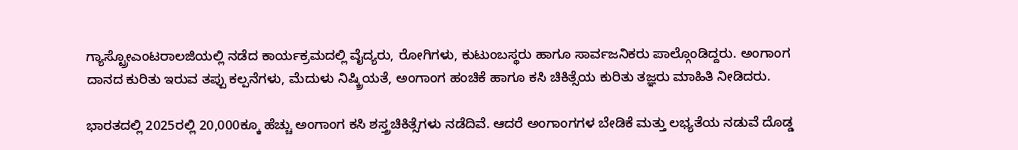ಗ್ಯಾಸ್ಟ್ರೋಎಂಟರಾಲಜಿಯಲ್ಲಿ ನಡೆದ ಕಾರ್ಯಕ್ರಮದಲ್ಲಿ ವೈದ್ಯರು, ರೋಗಿಗಳು, ಕುಟುಂಬಸ್ಥರು ಹಾಗೂ ಸಾರ್ವಜನಿಕರು ಪಾಲ್ಗೊಂಡಿದ್ದರು. ಅಂಗಾಂಗ ದಾನದ ಕುರಿತು ಇರುವ ತಪ್ಪು ಕಲ್ಪನೆಗಳು, ಮೆದುಳು ನಿಷ್ಕ್ರಿಯತೆ, ಅಂಗಾಂಗ ಹಂಚಿಕೆ ಹಾಗೂ ಕಸಿ ಚಿಕಿತ್ಸೆಯ ಕುರಿತು ತಜ್ಞರು ಮಾಹಿತಿ ನೀಡಿದರು.

ಭಾರತದಲ್ಲಿ 2025ರಲ್ಲಿ 20,000ಕ್ಕೂ ಹೆಚ್ಚು ಅಂಗಾಂಗ ಕಸಿ ಶಸ್ತ್ರಚಿಕಿತ್ಸೆಗಳು ನಡೆದಿವೆ. ಆದರೆ ಅಂಗಾಂಗಗಳ ಬೇಡಿಕೆ ಮತ್ತು ಲಭ್ಯತೆಯ ನಡುವೆ ದೊಡ್ಡ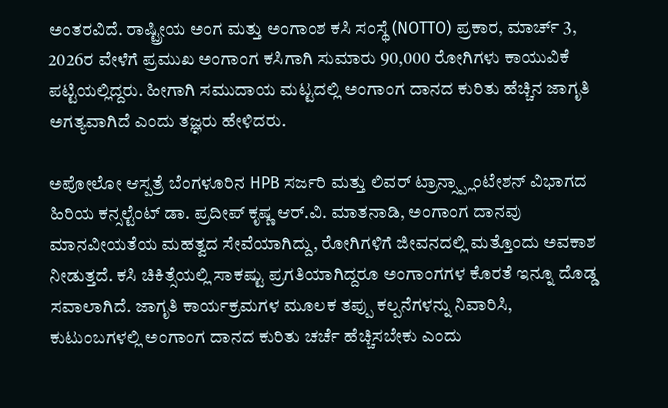ಅಂತರವಿದೆ. ರಾಷ್ಟ್ರೀಯ ಅಂಗ ಮತ್ತು ಅಂಗಾಂಶ ಕಸಿ ಸಂಸ್ಥೆ (NOTTO) ಪ್ರಕಾರ, ಮಾರ್ಚ್ 3, 2026ರ ವೇಳೆಗೆ ಪ್ರಮುಖ ಅಂಗಾಂಗ ಕಸಿಗಾಗಿ ಸುಮಾರು 90,000 ರೋಗಿಗಳು ಕಾಯುವಿಕೆ ಪಟ್ಟಿಯಲ್ಲಿದ್ದರು. ಹೀಗಾಗಿ ಸಮುದಾಯ ಮಟ್ಟದಲ್ಲಿ ಅಂಗಾಂಗ ದಾನದ ಕುರಿತು ಹೆಚ್ಚಿನ ಜಾಗೃತಿ ಅಗತ್ಯವಾಗಿದೆ ಎಂದು ತಜ್ಞರು ಹೇಳಿದರು.

ಅಪೋಲೋ ಆಸ್ಪತ್ರೆ ಬೆಂಗಳೂರಿನ HPB ಸರ್ಜರಿ ಮತ್ತು ಲಿವರ್ ಟ್ರಾನ್ಸ್ಪ್ಲಾಂಟೇಶನ್ ವಿಭಾಗದ ಹಿರಿಯ ಕನ್ಸಲ್ಟೆಂಟ್ ಡಾ. ಪ್ರದೀಪ್ ಕೃಷ್ಣ ಆರ್.ವಿ. ಮಾತನಾಡಿ, ಅಂಗಾಂಗ ದಾನವು ಮಾನವೀಯತೆಯ ಮಹತ್ವದ ಸೇವೆಯಾಗಿದ್ದು, ರೋಗಿಗಳಿಗೆ ಜೀವನದಲ್ಲಿ ಮತ್ತೊಂದು ಅವಕಾಶ ನೀಡುತ್ತದೆ. ಕಸಿ ಚಿಕಿತ್ಸೆಯಲ್ಲಿ ಸಾಕಷ್ಟು ಪ್ರಗತಿಯಾಗಿದ್ದರೂ ಅಂಗಾಂಗಗಳ ಕೊರತೆ ಇನ್ನೂ ದೊಡ್ಡ ಸವಾಲಾಗಿದೆ. ಜಾಗೃತಿ ಕಾರ್ಯಕ್ರಮಗಳ ಮೂಲಕ ತಪ್ಪು ಕಲ್ಪನೆಗಳನ್ನು ನಿವಾರಿಸಿ, ಕುಟುಂಬಗಳಲ್ಲಿ ಅಂಗಾಂಗ ದಾನದ ಕುರಿತು ಚರ್ಚೆ ಹೆಚ್ಚಿಸಬೇಕು ಎಂದು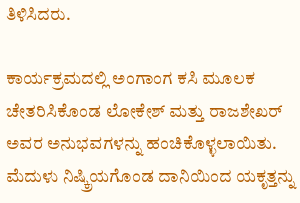ತಿಳಿಸಿದರು.

ಕಾರ್ಯಕ್ರಮದಲ್ಲಿ ಅಂಗಾಂಗ ಕಸಿ ಮೂಲಕ ಚೇತರಿಸಿಕೊಂಡ ಲೋಕೇಶ್ ಮತ್ತು ರಾಜಶೇಖರ್ ಅವರ ಅನುಭವಗಳನ್ನು ಹಂಚಿಕೊಳ್ಳಲಾಯಿತು. ಮೆದುಳು ನಿಷ್ಕ್ರಿಯಗೊಂಡ ದಾನಿಯಿಂದ ಯಕೃತ್ತನ್ನು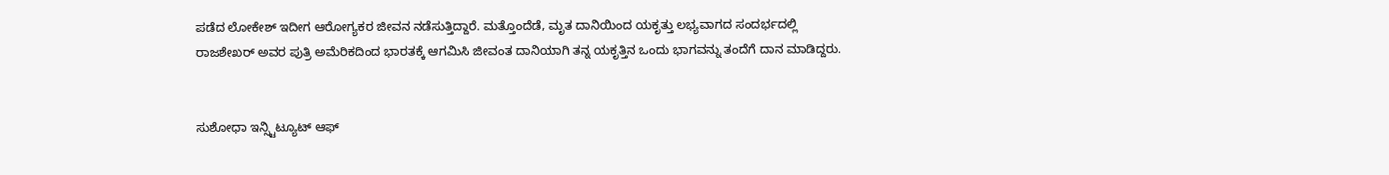ಪಡೆದ ಲೋಕೇಶ್ ಇದೀಗ ಆರೋಗ್ಯಕರ ಜೀವನ ನಡೆಸುತ್ತಿದ್ದಾರೆ. ಮತ್ತೊಂದೆಡೆ, ಮೃತ ದಾನಿಯಿಂದ ಯಕೃತ್ತು ಲಭ್ಯವಾಗದ ಸಂದರ್ಭದಲ್ಲಿ ರಾಜಶೇಖರ್ ಅವರ ಪುತ್ರಿ ಅಮೆರಿಕದಿಂದ ಭಾರತಕ್ಕೆ ಆಗಮಿಸಿ ಜೀವಂತ ದಾನಿಯಾಗಿ ತನ್ನ ಯಕೃತ್ತಿನ ಒಂದು ಭಾಗವನ್ನು ತಂದೆಗೆ ದಾನ ಮಾಡಿದ್ದರು.


ಸುಶೋಧಾ ಇನ್ಸ್ಟಿಟ್ಯೂಟ್ ಆಫ್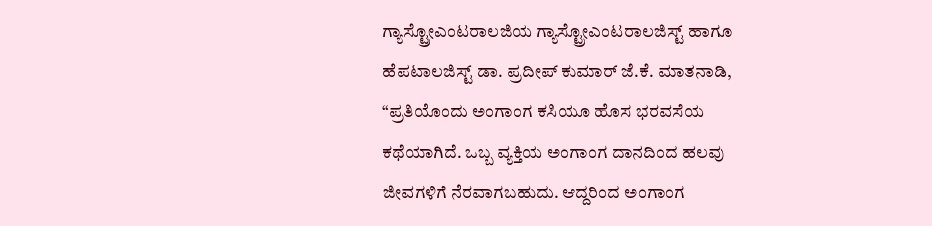ಗ್ಯಾಸ್ಟ್ರೋಎಂಟರಾಲಜಿಯ ಗ್ಯಾಸ್ಟ್ರೋಎಂಟರಾಲಜಿಸ್ಟ್ ಹಾಗೂ ಹೆಪಟಾಲಜಿಸ್ಟ್ ಡಾ. ಪ್ರದೀಪ್ ಕುಮಾರ್ ಜೆ.ಕೆ. ಮಾತನಾಡಿ, “ಪ್ರತಿಯೊಂದು ಅಂಗಾಂಗ ಕಸಿಯೂ ಹೊಸ ಭರವಸೆಯ ಕಥೆಯಾಗಿದೆ. ಒಬ್ಬ ವ್ಯಕ್ತಿಯ ಅಂಗಾಂಗ ದಾನದಿಂದ ಹಲವು ಜೀವಗಳಿಗೆ ನೆರವಾಗಬಹುದು. ಆದ್ದರಿಂದ ಅಂಗಾಂಗ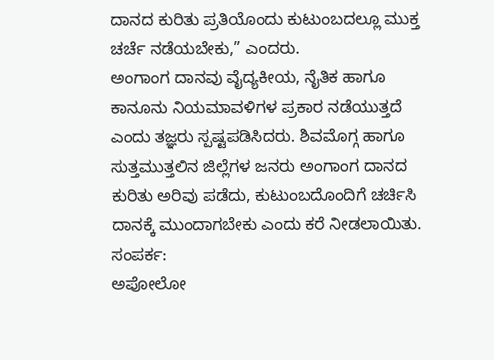ದಾನದ ಕುರಿತು ಪ್ರತಿಯೊಂದು ಕುಟುಂಬದಲ್ಲೂ ಮುಕ್ತ ಚರ್ಚೆ ನಡೆಯಬೇಕು,” ಎಂದರು.
ಅಂಗಾಂಗ ದಾನವು ವೈದ್ಯಕೀಯ, ನೈತಿಕ ಹಾಗೂ ಕಾನೂನು ನಿಯಮಾವಳಿಗಳ ಪ್ರಕಾರ ನಡೆಯುತ್ತದೆ ಎಂದು ತಜ್ಞರು ಸ್ಪಷ್ಟಪಡಿಸಿದರು. ಶಿವಮೊಗ್ಗ ಹಾಗೂ ಸುತ್ತಮುತ್ತಲಿನ ಜಿಲ್ಲೆಗಳ ಜನರು ಅಂಗಾಂಗ ದಾನದ ಕುರಿತು ಅರಿವು ಪಡೆದು, ಕುಟುಂಬದೊಂದಿಗೆ ಚರ್ಚಿಸಿ ದಾನಕ್ಕೆ ಮುಂದಾಗಬೇಕು ಎಂದು ಕರೆ ನೀಡಲಾಯಿತು.
ಸಂಪರ್ಕ:
ಅಪೋಲೋ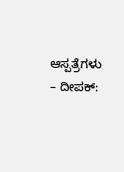ಆಸ್ಪತ್ರೆಗಳು – ದೀಪಕ್: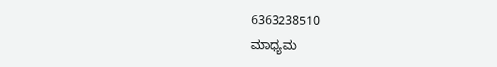6363238510
ಮಾಧ್ಯಮ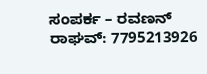ಸಂಪರ್ಕ – ರವಣನ್ ರಾಘವ್: 7795213926